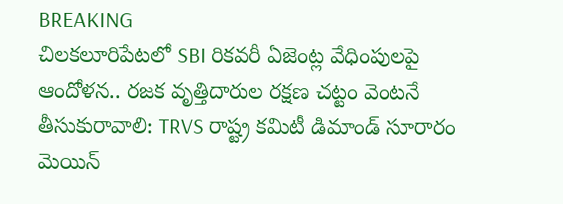BREAKING
చిలకలూరిపేటలో SBI రికవరీ ఏజెంట్ల వేధింపులపై ఆందోళన.. రజక వృత్తిదారుల రక్షణ చట్టం వెంటనే తీసుకురావాలి: TRVS రాష్ట్ర కమిటీ డిమాండ్ సూరారం మెయిన్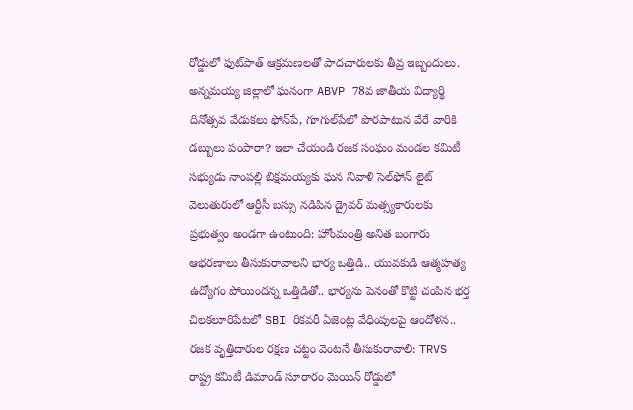రోడ్డులో ఫుట్‌పాత్ ఆక్రమణలతో పాదచారులకు తీవ్ర ఇబ్బందులు. అన్నమయ్య జిల్లాలో ఘనంగా ABVP 78వ జాతీయ విద్యార్థి దినోత్సవ వేడుకలు ఫోన్‌పే, గూగుల్‌పేలో పొరపాటున వేరే వారికి డబ్బులు పంపారా? ఇలా చేయండి రజక సంఘం మండల కమిటీ సభ్యుడు నాంపల్లి బిక్షమయ్యకు ఘన నివాళి సెల్‌ఫోన్ లైట్ వెలుతురులో ఆర్టీసీ బస్సు నడిపిన డ్రైవర్ మత్స్యకారులకు ప్రభుత్వం అండగా ఉంటుంది: హోంమంత్రి అనిత బంగారు ఆభరణాలు తీసుకురావాలని భార్య ఒత్తిడి.. యువకుడి ఆత్మహత్య ఉద్యోగం పోయిందన్న ఒత్తిడితో.. భార్యను పెనంతో కొట్టి చంపిన భర్త చిలకలూరిపేటలో SBI రికవరీ ఏజెంట్ల వేధింపులపై ఆందోళన.. రజక వృత్తిదారుల రక్షణ చట్టం వెంటనే తీసుకురావాలి: TRVS రాష్ట్ర కమిటీ డిమాండ్ సూరారం మెయిన్ రోడ్డులో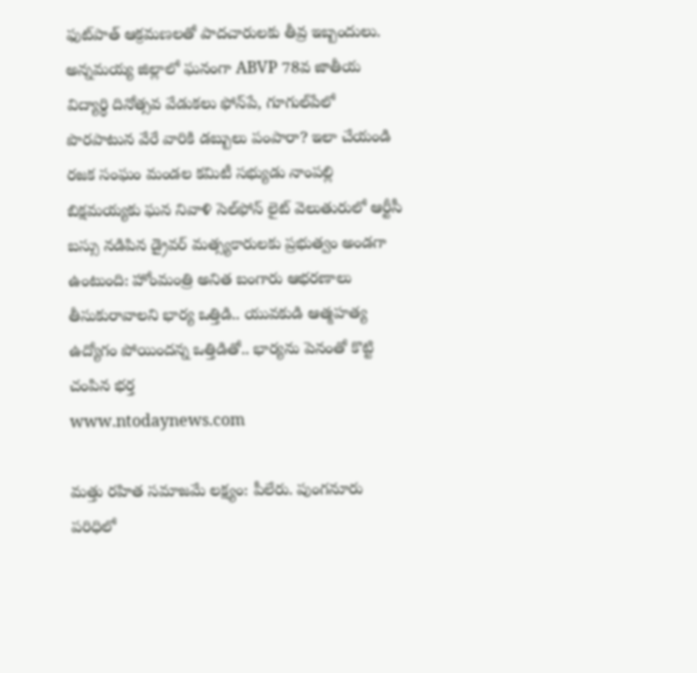ఫుట్‌పాత్ ఆక్రమణలతో పాదచారులకు తీవ్ర ఇబ్బందులు. అన్నమయ్య జిల్లాలో ఘనంగా ABVP 78వ జాతీయ విద్యార్థి దినోత్సవ వేడుకలు ఫోన్‌పే, గూగుల్‌పేలో పొరపాటున వేరే వారికి డబ్బులు పంపారా? ఇలా చేయండి రజక సంఘం మండల కమిటీ సభ్యుడు నాంపల్లి బిక్షమయ్యకు ఘన నివాళి సెల్‌ఫోన్ లైట్ వెలుతురులో ఆర్టీసీ బస్సు నడిపిన డ్రైవర్ మత్స్యకారులకు ప్రభుత్వం అండగా ఉంటుంది: హోంమంత్రి అనిత బంగారు ఆభరణాలు తీసుకురావాలని భార్య ఒత్తిడి.. యువకుడి ఆత్మహత్య ఉద్యోగం పోయిందన్న ఒత్తిడితో.. భార్యను పెనంతో కొట్టి చంపిన భర్త
www.ntodaynews.com

మత్తు రహిత సమాజమే లక్ష్యం: పీలేరు. పుంగనూరు పరిధిలో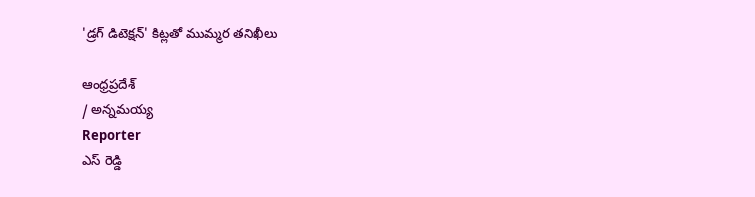'డ్రగ్ డిటెక్షన్' కిట్లతో ముమ్మర తనిఖీలు

ఆంధ్రప్రదేశ్
/ అన్నమయ్య
Reporter
ఎస్ రెడ్డి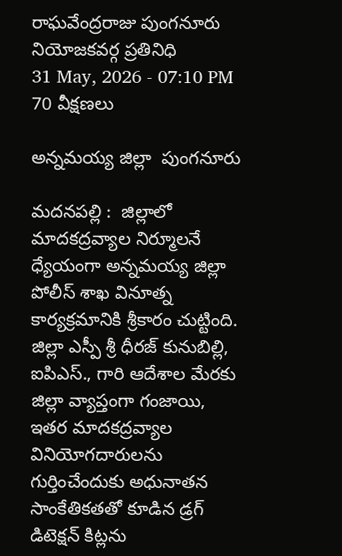రాఘవేంద్రరాజు పుంగనూరు నియోజకవర్గ ప్రతినిధి
31 May, 2026 - 07:10 PM
70 వీక్షణలు

అన్నమయ్య జిల్లా  పుంగనూరు

మదనపల్లి :  జిల్లాలో మాదకద్రవ్యాల నిర్మూలనే ధ్యేయంగా అన్నమయ్య జిల్లా పోలీస్ శాఖ వినూత్న కార్యక్రమానికి శ్రీకారం చుట్టింది. జిల్లా ఎస్పీ శ్రీ ధీరజ్ కునుబిల్లి, ఐపిఎస్., గారి ఆదేశాల మేరకు జిల్లా వ్యాప్తంగా గంజాయి, ఇతర మాదకద్రవ్యాల వినియోగదారులను గుర్తించేందుకు అధునాతన సాంకేతికతతో కూడిన డ్రగ్ డిటెక్షన్ కిట్లను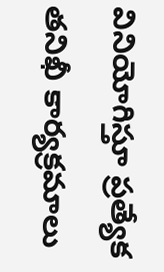వినియోగిస్తూ ప్రత్యేక తనిఖీ కార్యక్రమాలు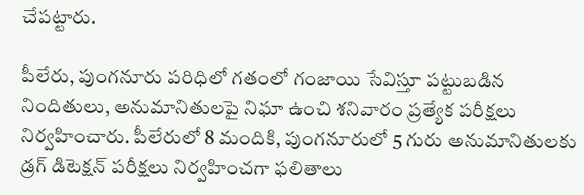చేపట్టారు.

పీలేరు, పుంగనూరు పరిధిలో గతంలో గంజాయి సేవిస్తూ పట్టుబడిన నిందితులు, అనుమానితులపై నిఘా ఉంచి శనివారం ప్రత్యేక పరీక్షలు నిర్వహించారు. పీలేరులో 8 మందికి, పుంగనూరులో 5 గురు అనుమానితులకు డ్రగ్ డిటెక్షన్ పరీక్షలు నిర్వహించగా ఫలితాలు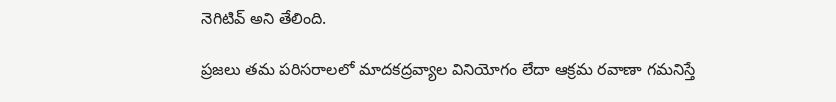నెగిటివ్ అని తేలింది.

ప్రజలు తమ పరిసరాలలో మాదకద్రవ్యాల వినియోగం లేదా ఆక్రమ రవాణా గమనిస్తే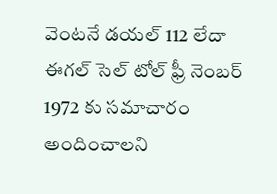వెంటనే డయల్ 112 లేదా ఈగల్ సెల్ టోల్ ఫ్రీ నెంబర్ 1972 కు సమాచారం అందించాలని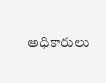అధికారులు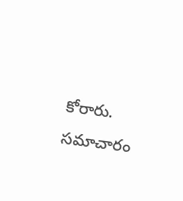కోరారు. సమాచారం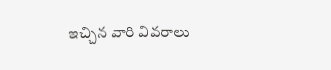ఇచ్చిన వారి వివరాలు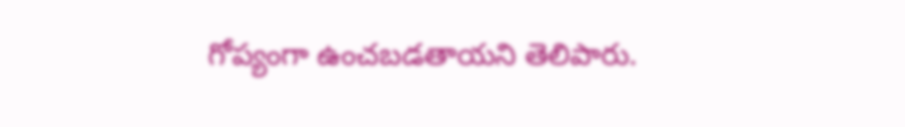గోప్యంగా ఉంచబడతాయని తెలిపారు.